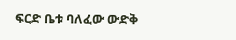ፍርድ ቤቱ ባለፈው ውድቅ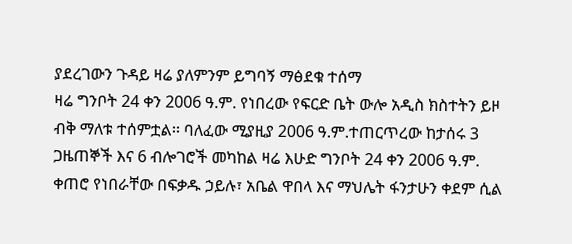ያደረገውን ጉዳይ ዛሬ ያለምንም ይግባኝ ማፅደቁ ተሰማ
ዛሬ ግንቦት 24 ቀን 2006 ዓ.ም. የነበረው የፍርድ ቤት ውሎ አዲስ ክስተትን ይዞ ብቅ ማለቱ ተሰምቷል፡፡ ባለፈው ሚያዚያ 2006 ዓ.ም.ተጠርጥረው ከታሰሩ 3 ጋዜጠኞች እና 6 ብሎገሮች መካከል ዛሬ እሁድ ግንቦት 24 ቀን 2006 ዓ.ም. ቀጠሮ የነበራቸው በፍቃዱ ኃይሉ፣ አቤል ዋበላ እና ማህሌት ፋንታሁን ቀደም ሲል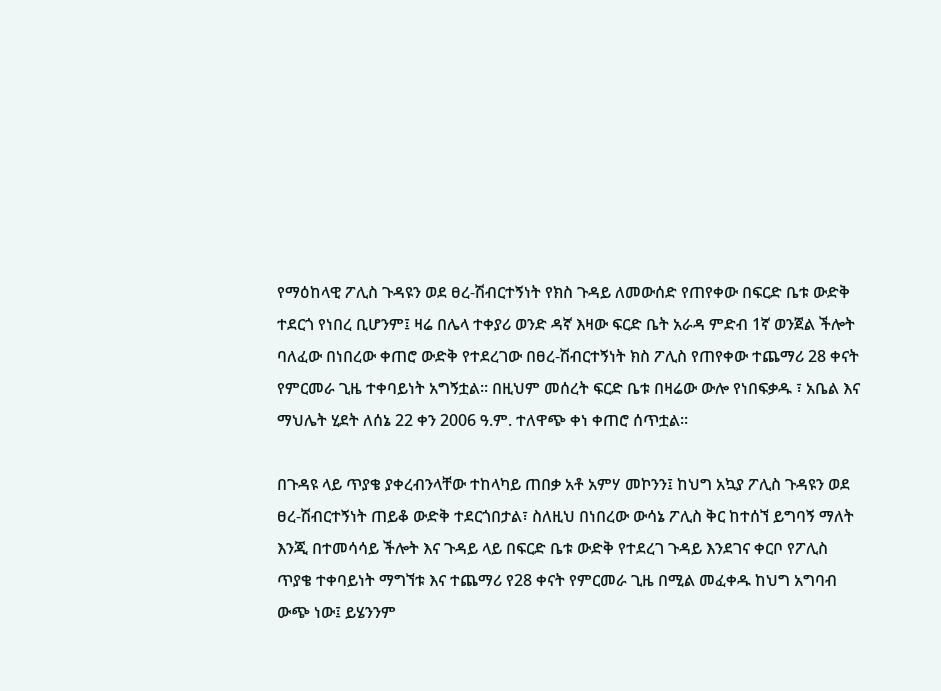የማዕከላዊ ፖሊስ ጉዳዩን ወደ ፀረ-ሽብርተኝነት የክስ ጉዳይ ለመውሰድ የጠየቀው በፍርድ ቤቱ ውድቅ ተደርጎ የነበረ ቢሆንም፤ ዛሬ በሌላ ተቀያሪ ወንድ ዳኛ እዛው ፍርድ ቤት አራዳ ምድብ 1ኛ ወንጀል ችሎት ባለፈው በነበረው ቀጠሮ ውድቅ የተደረገው በፀረ-ሽብርተኝነት ክስ ፖሊስ የጠየቀው ተጨማሪ 28 ቀናት የምርመራ ጊዜ ተቀባይነት አግኝቷል፡፡ በዚህም መሰረት ፍርድ ቤቱ በዛሬው ውሎ የነበፍቃዱ ፣ አቤል እና ማህሌት ሂደት ለሰኔ 22 ቀን 2006 ዓ.ም. ተለዋጭ ቀነ ቀጠሮ ሰጥቷል፡፡

በጉዳዩ ላይ ጥያቄ ያቀረብንላቸው ተከላካይ ጠበቃ አቶ አምሃ መኮንን፤ ከህግ አኳያ ፖሊስ ጉዳዩን ወደ ፀረ-ሽብርተኝነት ጠይቆ ውድቅ ተደርጎበታል፣ ስለዚህ በነበረው ውሳኔ ፖሊስ ቅር ከተሰኘ ይግባኝ ማለት እንጂ በተመሳሳይ ችሎት እና ጉዳይ ላይ በፍርድ ቤቱ ውድቅ የተደረገ ጉዳይ እንደገና ቀርቦ የፖሊስ ጥያቄ ተቀባይነት ማግኘቱ እና ተጨማሪ የ28 ቀናት የምርመራ ጊዜ በሚል መፈቀዱ ከህግ አግባብ ውጭ ነው፤ ይሄንንም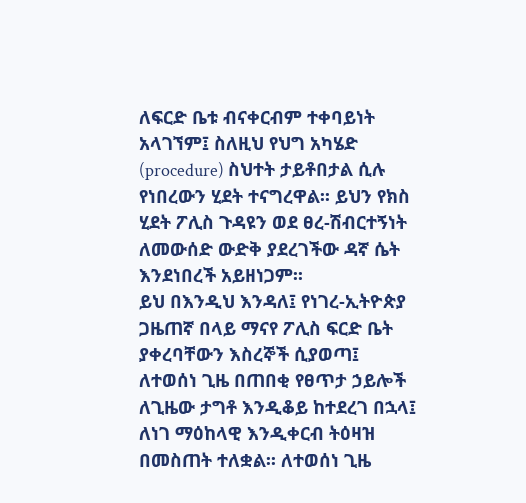ለፍርድ ቤቱ ብናቀርብም ተቀባይነት አላገኘም፤ ስለዚህ የህግ አካሄድ (procedure) ስህተት ታይቶበታል ሲሉ የነበረውን ሂደት ተናግረዋል፡፡ ይህን የክስ ሂደት ፖሊስ ጉዳዩን ወደ ፀረ-ሽብርተኝነት ለመውሰድ ውድቅ ያደረገችው ዳኛ ሴት እንደነበረች አይዘነጋም፡፡
ይህ በእንዲህ እንዳለ፤ የነገረ-ኢትዮጵያ ጋዜጠኛ በላይ ማናየ ፖሊስ ፍርድ ቤት ያቀረባቸውን እስረኞች ሲያወጣ፤ ለተወሰነ ጊዜ በጠበቂ የፀጥታ ኃይሎች ለጊዜው ታግቶ እንዲቆይ ከተደረገ በኋላ፤ ለነገ ማዕከላዊ እንዲቀርብ ትዕዛዝ በመስጠት ተለቋል፡፡ ለተወሰነ ጊዜ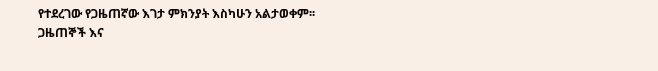የተደረገው የጋዜጠኛው እገታ ምክንያት እስካሁን አልታወቀም፡፡
ጋዜጠኞች እና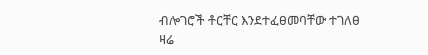ብሎገሮች ቶርቸር እንደተፈፀመባቸው ተገለፀ
ዛሬ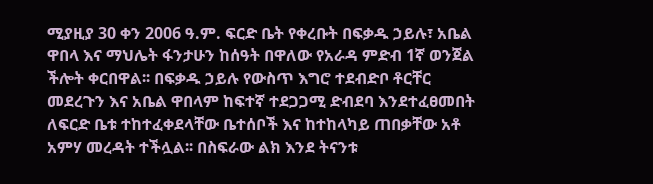ሚያዚያ 30 ቀን 2006 ዓ.ም. ፍርድ ቤት የቀረቡት በፍቃዱ ኃይሉ፣ አቤል ዋበላ እና ማህሌት ፋንታሁን ከሰዓት በዋለው የአራዳ ምድብ 1ኛ ወንጀል ችሎት ቀርበዋል፡፡ በፍቃዱ ኃይሉ የውስጥ እግሮ ተደብድቦ ቶርቸር መደረጉን እና አቤል ዋበላም ከፍተኛ ተደጋጋሚ ድብደባ እንደተፈፀመበት ለፍርድ ቤቱ ተከተፈቀደላቸው ቤተሰቦች እና ከተከላካይ ጠበቃቸው አቶ አምሃ መረዳት ተችሏል፡፡ በስፍራው ልክ እንደ ትናንቱ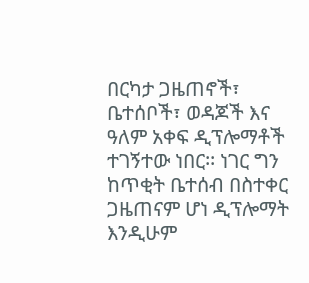በርካታ ጋዜጠኖች፣ ቤተሰቦች፣ ወዳጆች እና ዓለም አቀፍ ዲፕሎማቶች ተገኝተው ነበር፡፡ ነገር ግን ከጥቂት ቤተሰብ በስተቀር ጋዜጠናም ሆነ ዲፕሎማት እንዲሁም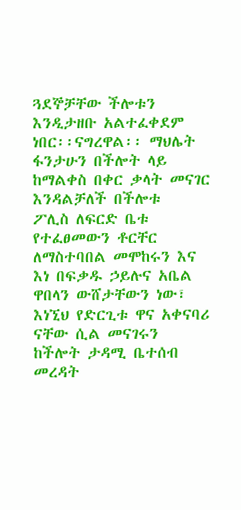ጓደኞቻቸው ችሎቱን እንዲታዘቡ አልተፈቀደም ነበር፡፡ናግረዋል፡፡ ማህሌት ፋንታሁን በችሎት ላይ ከማልቀስ በቀር ቃላት መናገር እንዳልቻለች በችሎቱ
ፖሊስ ለፍርድ ቤቱ የተፈፀመውን ቶርቸር ለማስተባበል መሞከሩን እና እነ በፍቃዱ ኃይሉና አቤል ዋበላን ውሸታቸውን ነው፣ እነኚህ የድርጊቱ ዋና አቀናባሪ ናቸው ሲል መናገሩን ከችሎት ታዳሚ ቤተሰብ መረዳት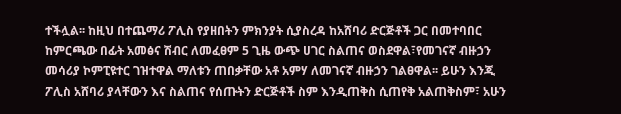ተችሏል፡፡ ከዚህ በተጨማሪ ፖሊስ የያዘበትን ምክንያት ሲያስረዳ ከአሸባሪ ድርጅቶች ጋር በመተባበር ከምርጫው በፊት አመፅና ሽብር ለመፈፀም 5 ጊዜ ውጭ ሀገር ስልጠና ወስደዋል፣የመገናኛ ብዙኃን መሳሪያ ኮምፒዩተር ገዝተዋል ማለቱን ጠበቃቸው አቶ አምሃ ለመገናኛ ብዙኃን ገልፀዋል፡፡ ይሁን እንጂ ፖሊስ አሸባሪ ያላቸውን እና ስልጠና የሰጡትን ድርጅቶች ስም እንዲጠቅስ ሲጠየቅ አልጠቅስም፣ አሁን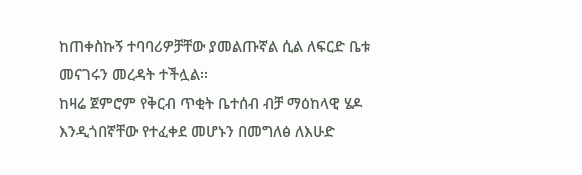ከጠቀስኩኝ ተባባሪዎቻቸው ያመልጡኛል ሲል ለፍርድ ቤቱ መናገሩን መረዳት ተችሏል፡፡
ከዛሬ ጀምሮም የቅርብ ጥቂት ቤተሰብ ብቻ ማዕከላዊ ሄዶ እንዲጎበኛቸው የተፈቀደ መሆኑን በመግለፅ ለእሁድ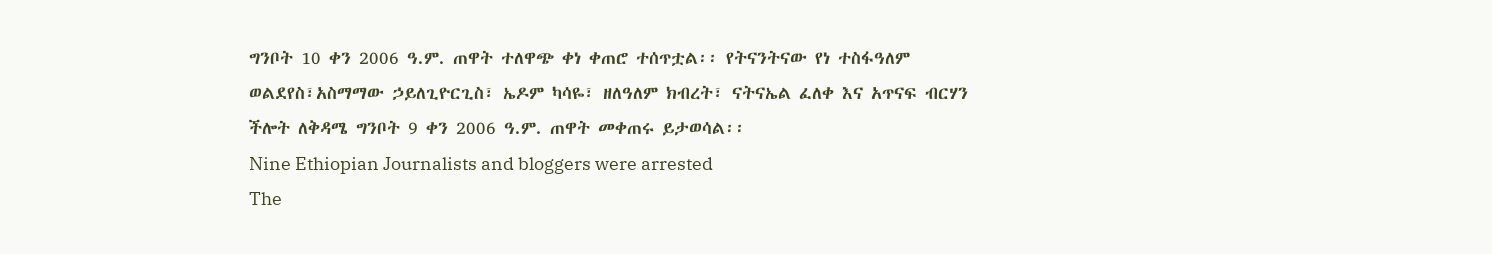ግንቦት 10 ቀን 2006 ዓ.ም. ጠዋት ተለዋጭ ቀነ ቀጠሮ ተሰጥቷል፡፡ የትናንትናው የነ ተስፋዓለም ወልደየስ፣አስማማው ኃይለጊዮርጊስ፣ ኤዶም ካሳዬ፣ ዘለዓለም ክብረት፣ ናትናኤል ፈለቀ እና አጥናፍ ብርሃን ችሎት ለቅዳሜ ግንቦት 9 ቀን 2006 ዓ.ም. ጠዋት መቀጠሩ ይታወሳል፡፡
Nine Ethiopian Journalists and bloggers were arrested
The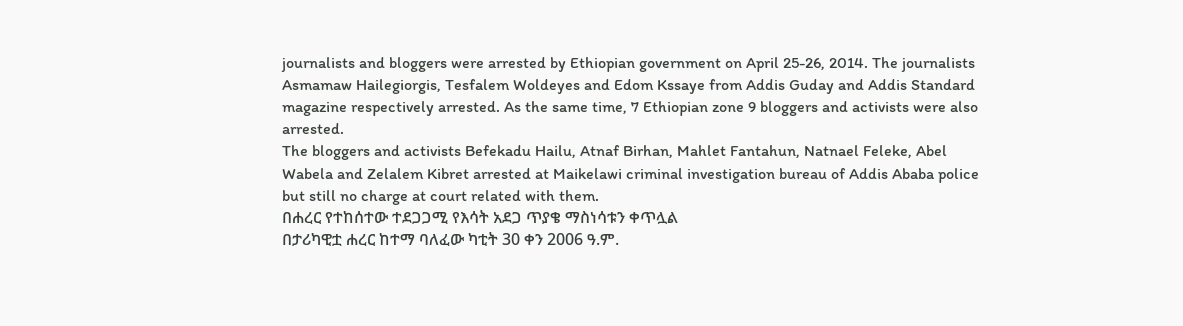journalists and bloggers were arrested by Ethiopian government on April 25-26, 2014. The journalists Asmamaw Hailegiorgis, Tesfalem Woldeyes and Edom Kssaye from Addis Guday and Addis Standard magazine respectively arrested. As the same time, 7 Ethiopian zone 9 bloggers and activists were also arrested.
The bloggers and activists Befekadu Hailu, Atnaf Birhan, Mahlet Fantahun, Natnael Feleke, Abel Wabela and Zelalem Kibret arrested at Maikelawi criminal investigation bureau of Addis Ababa police but still no charge at court related with them.
በሐረር የተከሰተው ተደጋጋሚ የእሳት አደጋ ጥያቄ ማስነሳቱን ቀጥሏል
በታሪካዊቷ ሐረር ከተማ ባለፈው ካቲት 30 ቀን 2006 ዓ.ም.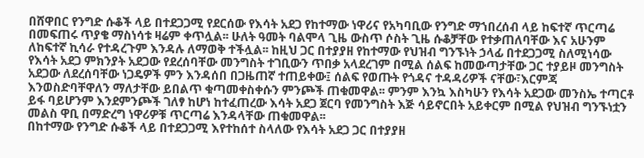በሸዋበር የንግድ ሱቆች ላይ በተደጋጋሚ የደርሰው የእሳት አደጋ የከተማው ነዋሪና የአካባቢው የንግድ ማኀበረሰብ ላይ ከፍተኛ ጥርጣሬ በመፍጠሩ ጥያቄ ማስነሳቱ ዛሬም ቀጥሏል፡፡ ሁለት ዓመት ባልሞላ ጊዜ ውስጥ ሶስት ጊዜ ሱቆቻቸው የተቃጠለባቸው እና አሁንም ለከፍተኛ ኪሳራ የተዳረጉም እንዳሉ ለማወቅ ተችሏል፡፡ ከዚህ ጋር በተያያዘ የከተማው የህዝብ ግንኙነት ኃላፊ በተደጋጋሚ ስለሚነሳው የእሳት አደጋ ምክንያት አደጋው የደረሰባቸው መንግስት ተገቢውን ጥበቃ አላደረገም በሚል ሰልፍ ከመውጣታቸው ጋር ተያይዞ መንግስት አደጋው ለደረሰባቸው ነጋዴዎች ምን እንዳሰበ በጋዜጠኛ ተጠይቀው፤ ሰልፍ የወጡት የጎዳና ተዳዳሪዎች ናቸው፣እርምጃ እንወስድባቸዋለን ማለታቸው ይበልጥ ቁጣመቀስቀሱን ምንጮች ጠቁመዋል፡፡ ምንም እንኳ እስካሁን የእሳት አደጋው መንስኤ ተጣርቶ ይፋ ባይሆንም እንደምንጮች ገለፃ ከሆነ ከተፈጠረው እሳት አደጋ ጀርባ የመንግስት እጅ ሳይኖርበት አይቀርም በሚል የህዝብ ግንኙነቷን መልስ ዋቢ በማድረግ ነዋሪዎቹ ጥርጣሬ እንዳላቸው ጠቁመዋል፡፡
በከተማው የንግድ ሱቆች ላይ በተደጋጋሚ እየተከሰተ ስላለው የእሳት አደጋ ጋር በተያያዘ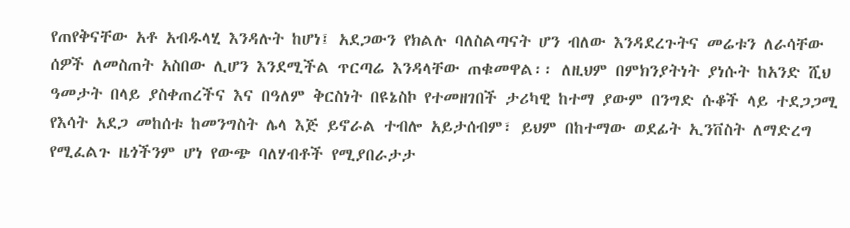የጠየቅናቸው አቶ አብዱላሂ እንዳሉት ከሆነ፤ አደጋውን የክልሉ ባለስልጣናት ሆን ብለው እንዳደረጉትና መሬቱን ለራሳቸው ሰዎች ለመስጠት አስበው ሊሆን እንደሚችል ጥርጣሬ እንዳላቸው ጠቁመዋል፡፡ ለዚህም በምክንያትነት ያነሱት ከአንድ ሺህ ዓመታት በላይ ያስቀጠረችና እና በዓለም ቅርስነት በዩኔስኮ የተመዘገበች ታሪካዊ ከተማ ያውም በንግድ ሱቆች ላይ ተደጋጋሚ የእሳት አደጋ መከሰቱ ከመንግስት ሌላ እጅ ይኖራል ተብሎ አይታሰብም፣ ይህም በከተማው ወደፊት ኢንቨስት ለማድረግ የሚፈልጉ ዜጎችንም ሆነ የውጭ ባለሃብቶች የሚያበራታታ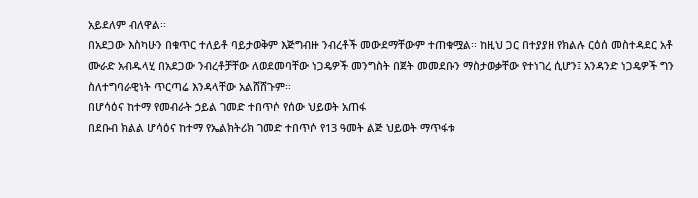አይደለም ብለዋል፡፡
በአደጋው እስካሁን በቁጥር ተለይቶ ባይታወቅም እጅግብዙ ንብረቶች መውደማቸውም ተጠቁሟል፡፡ ከዚህ ጋር በተያያዘ የክልሉ ርዕሰ መስተዳደር አቶ ሙራድ አብዱላሂ በአደጋው ንብረቶቻቸው ለወደመባቸው ነጋዴዎች መንግስት በጀት መመደቡን ማስታወቃቸው የተነገረ ሲሆን፤ አንዳንድ ነጋዴዎች ግን ስለተግባራዊነት ጥርጣሬ እንዳላቸው አልሸሸጉም፡፡
በሆሳዕና ከተማ የመብራት ኃይል ገመድ ተበጥሶ የሰው ህይወት አጠፋ
በደቡብ ክልል ሆሳዕና ከተማ የኤልክትሪክ ገመድ ተበጥሶ የ13 ዓመት ልጅ ህይወት ማጥፋቱ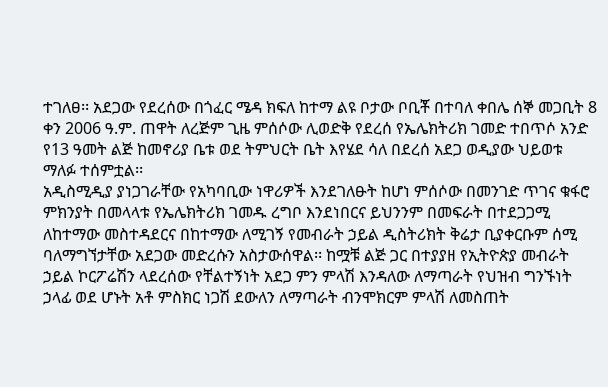ተገለፀ፡፡ አደጋው የደረሰው በጎፈር ሜዳ ክፍለ ከተማ ልዩ ቦታው ቦቢቾ በተባለ ቀበሌ ሰኞ መጋቢት 8 ቀን 2006 ዓ.ም. ጠዋት ለረጅም ጊዜ ምሰሶው ሊወድቅ የደረሰ የኤሌክትሪክ ገመድ ተበጥሶ አንድ የ13 ዓመት ልጅ ከመኖሪያ ቤቱ ወደ ትምህርት ቤት እየሄደ ሳለ በደረሰ አደጋ ወዲያው ህይወቱ ማለፉ ተሰምቷል፡፡
አዲስሚዲያ ያነጋገራቸው የአካባቢው ነዋሪዎች እንደገለፁት ከሆነ ምሰሶው በመንገድ ጥገና ቁፋሮ ምክንያት በመላላቱ የኤሌክትሪክ ገመዱ ረግቦ እንደነበርና ይህንንም በመፍራት በተደጋጋሚ ለከተማው መስተዳደርና በከተማው ለሚገኝ የመብራት ኃይል ዲስትሪክት ቅሬታ ቢያቀርቡም ሰሚ ባለማግኘታቸው አደጋው መድረሱን አስታውሰዋል፡፡ ከሟቹ ልጅ ጋር በተያያዘ የኢትዮጵያ መብራት ኃይል ኮርፖሬሽን ላደረሰው የቸልተኝነት አደጋ ምን ምላሽ እንዳለው ለማጣራት የህዝብ ግንኙነት ኃላፊ ወደ ሆኑት አቶ ምስክር ነጋሽ ደውለን ለማጣራት ብንሞክርም ምላሽ ለመስጠት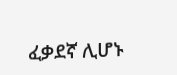ፈቃደኛ ሊሆኑ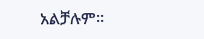አልቻሉም፡፡